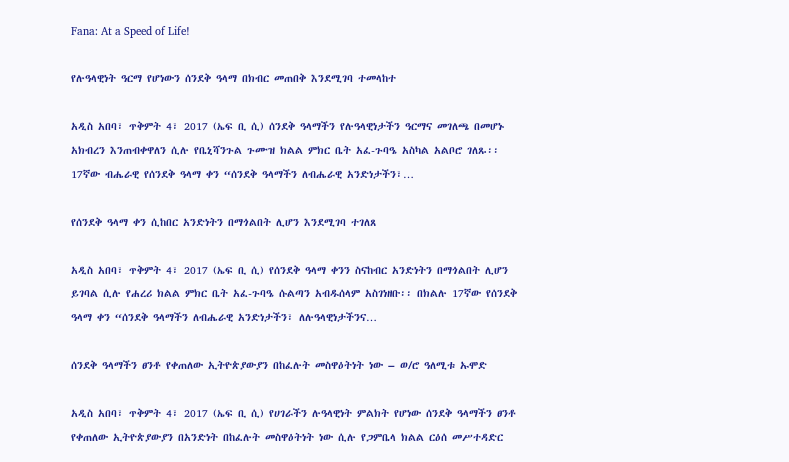Fana: At a Speed of Life!

የሉዓላዊነት ዓርማ የሆነውን ሰንደቅ ዓላማ በክብር መጠበቅ እንደሚገባ ተመላከተ

አዲስ አበባ፣ ጥቅምት 4፣ 2017 (ኤፍ ቢ ሲ) ሰንደቅ ዓላማችን የሉዓላዊነታችን ዓርማና መገለጫ በመሆኑ አክብረን እንጠብቀዋለን ሲሉ የቤኒሻንጉል ጉሙዝ ክልል ምክር ቤት አፈ-ጉባዔ አስካል አልቦሮ ገለጹ፡፡ 17ኛው ብሔራዊ የሰንደቅ ዓላማ ቀን “ሰንደቅ ዓላማችን ለብሔራዊ አንድነታችን፣…

የሰንደቅ ዓላማ ቀን ሲከበር አንድነትን በማጎልበት ሊሆን እንደሚገባ ተገለጸ

አዲስ አበባ፣ ጥቅምት 4፣ 2017 (ኤፍ ቢ ሲ) የሰንደቅ ዓላማ ቀንን ስናከብር አንድነትን በማጎልበት ሊሆን ይገባል ሲሉ የሐረሪ ክልል ምክር ቤት አፈ-ጉባዔ ሱልጣን አብዱሰላም አስገነዘቡ፡፡ በክልሉ 17ኛው የሰንደቅ ዓላማ ቀን “ሰንደቅ ዓላማችን ለብሔራዊ አንድነታችን፣ ለሉዓላዊነታችንና…

ሰንደቅ ዓላማችን ፀንቶ የቀጠለው ኢትዮጵያውያን በከፈሉት መስዋዕትነት ነው – ወ/ሮ ዓለሚቱ ኡሞድ

አዲስ አበባ፣ ጥቅምት 4፣ 2017 (ኤፍ ቢ ሲ) የሀገራችን ሉዓላዊነት ምልክት የሆነው ሰንደቅ ዓላማችን ፀንቶ የቀጠለው ኢትዮጵያውያን በአንድነት በከፈሉት መስዋዕትነት ነው ሲሉ የጋምቤላ ክልል ርዕሰ መሥተዳድር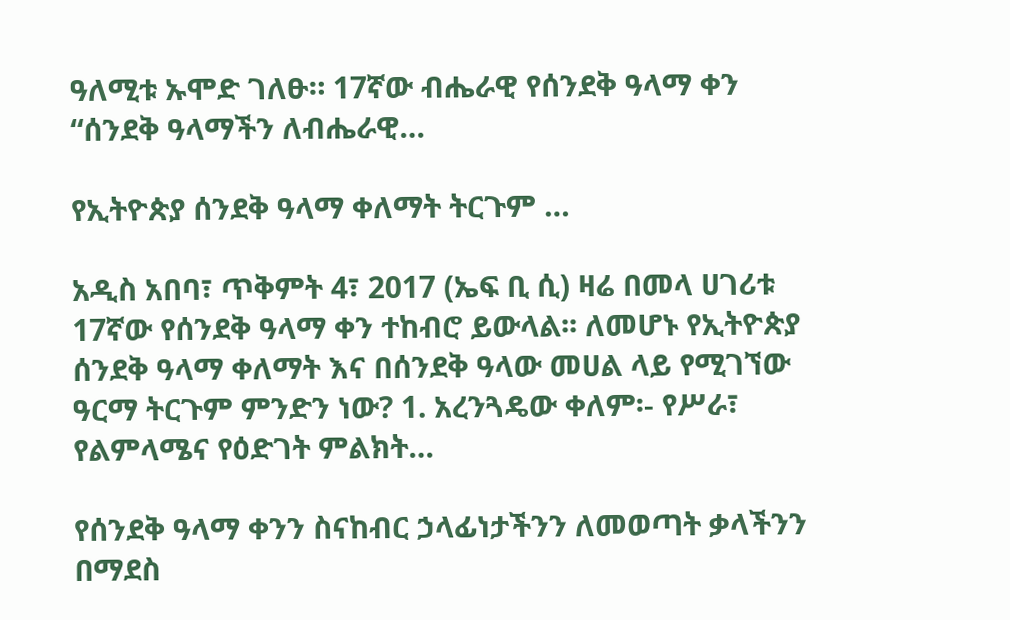ዓለሚቱ ኡሞድ ገለፁ። 17ኛው ብሔራዊ የሰንደቅ ዓላማ ቀን “ሰንደቅ ዓላማችን ለብሔራዊ…

የኢትዮጵያ ሰንደቅ ዓላማ ቀለማት ትርጉም …

አዲስ አበባ፣ ጥቅምት 4፣ 2017 (ኤፍ ቢ ሲ) ዛሬ በመላ ሀገሪቱ 17ኛው የሰንደቅ ዓላማ ቀን ተከብሮ ይውላል፡፡ ለመሆኑ የኢትዮጵያ ሰንደቅ ዓላማ ቀለማት እና በሰንደቅ ዓላው መሀል ላይ የሚገኘው ዓርማ ትርጉም ምንድን ነው? 1. አረንጓዴው ቀለም፡- የሥራ፣ የልምላሜና የዕድገት ምልክት…

የሰንደቅ ዓላማ ቀንን ስናከብር ኃላፊነታችንን ለመወጣት ቃላችንን በማደስ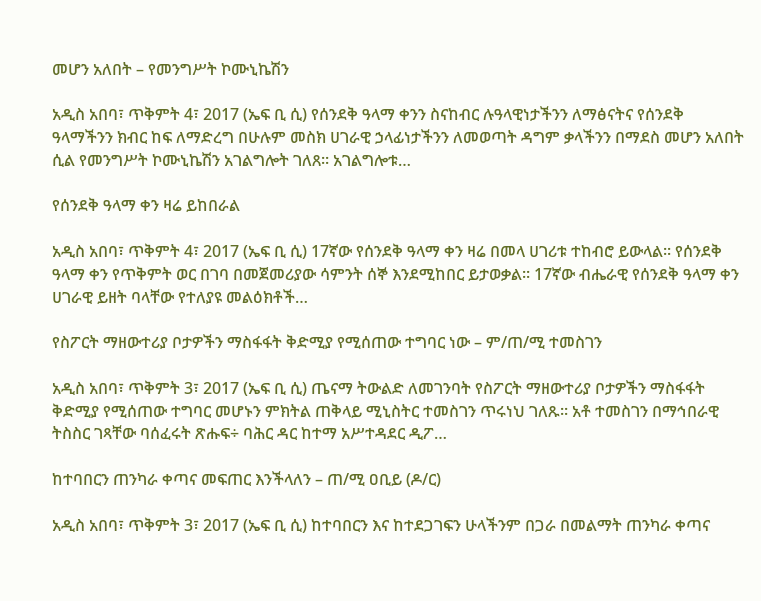መሆን አለበት – የመንግሥት ኮሙኒኬሽን

አዲስ አበባ፣ ጥቅምት 4፣ 2017 (ኤፍ ቢ ሲ) የሰንደቅ ዓላማ ቀንን ስናከብር ሉዓላዊነታችንን ለማፅናትና የሰንደቅ ዓላማችንን ክብር ከፍ ለማድረግ በሁሉም መስክ ሀገራዊ ኃላፊነታችንን ለመወጣት ዳግም ቃላችንን በማደስ መሆን አለበት ሲል የመንግሥት ኮሙኒኬሽን አገልግሎት ገለጸ፡፡ አገልግሎቱ…

የሰንደቅ ዓላማ ቀን ዛሬ ይከበራል

አዲስ አበባ፣ ጥቅምት 4፣ 2017 (ኤፍ ቢ ሲ) 17ኛው የሰንደቅ ዓላማ ቀን ዛሬ በመላ ሀገሪቱ ተከብሮ ይውላል፡፡ የሰንደቅ ዓላማ ቀን የጥቅምት ወር በገባ በመጀመሪያው ሳምንት ሰኞ እንደሚከበር ይታወቃል፡፡ 17ኛው ብሔራዊ የሰንደቅ ዓላማ ቀን ሀገራዊ ይዘት ባላቸው የተለያዩ መልዕክቶች…

የስፖርት ማዘውተሪያ ቦታዎችን ማስፋፋት ቅድሚያ የሚሰጠው ተግባር ነው – ም/ጠ/ሚ ተመስገን

አዲስ አበባ፣ ጥቅምት 3፣ 2017 (ኤፍ ቢ ሲ) ጤናማ ትውልድ ለመገንባት የስፖርት ማዘውተሪያ ቦታዎችን ማስፋፋት ቅድሚያ የሚሰጠው ተግባር መሆኑን ምክትል ጠቅላይ ሚኒስትር ተመስገን ጥሩነህ ገለጹ፡፡ አቶ ተመስገን በማኅበራዊ ትስስር ገጻቸው ባሰፈሩት ጽሑፍ÷ ባሕር ዳር ከተማ አሥተዳደር ዲፖ…

ከተባበርን ጠንካራ ቀጣና መፍጠር እንችላለን – ጠ/ሚ ዐቢይ (ዶ/ር)

አዲስ አበባ፣ ጥቅምት 3፣ 2017 (ኤፍ ቢ ሲ) ከተባበርን እና ከተደጋገፍን ሁላችንም በጋራ በመልማት ጠንካራ ቀጣና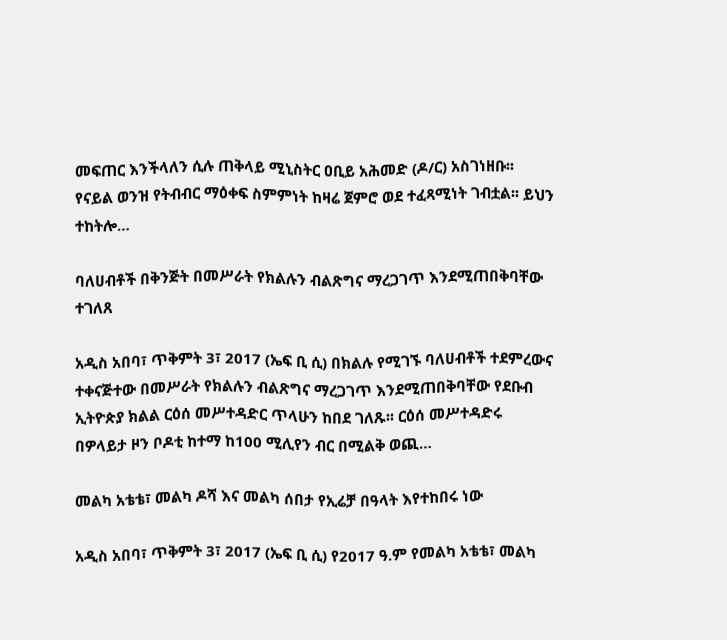መፍጠር እንችላለን ሲሉ ጠቅላይ ሚኒስትር ዐቢይ አሕመድ (ዶ/ር) አስገነዘቡ፡፡ የናይል ወንዝ የትብብር ማዕቀፍ ስምምነት ከዛሬ ጀምሮ ወደ ተፈጻሚነት ገብቷል፡፡ ይህን ተከትሎ…

ባለሀብቶች በቅንጅት በመሥራት የክልሉን ብልጽግና ማረጋገጥ እንደሚጠበቅባቸው ተገለጸ

አዲስ አበባ፣ ጥቅምት 3፣ 2017 (ኤፍ ቢ ሲ) በክልሉ የሚገኙ ባለሀብቶች ተደምረውና ተቀናጅተው በመሥራት የክልሉን ብልጽግና ማረጋገጥ እንደሚጠበቅባቸው የደቡብ ኢትዮጵያ ክልል ርዕሰ መሥተዳድር ጥላሁን ከበደ ገለጹ፡፡ ርዕሰ መሥተዳድሩ በዎላይታ ዞን ቦዶቲ ከተማ ከ100 ሚሊየን ብር በሚልቅ ወጪ…

መልካ አቴቴ፣ መልካ ዶሻ እና መልካ ሰበታ የኢሬቻ በዓላት እየተከበሩ ነው

አዲስ አበባ፣ ጥቅምት 3፣ 2017 (ኤፍ ቢ ሲ) የ2017 ዓ.ም የመልካ አቴቴ፣ መልካ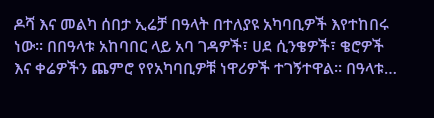ዶሻ እና መልካ ሰበታ ኢሬቻ በዓላት በተለያዩ አካባቢዎች እየተከበሩ ነው፡፡ በበዓላቱ አከባበር ላይ አባ ገዳዎች፣ ሀደ ሲንቄዎች፣ ቄሮዎች እና ቀሬዎችን ጨምሮ የየአካባቢዎቹ ነዋሪዎች ተገኝተዋል፡፡ በዓላቱ…